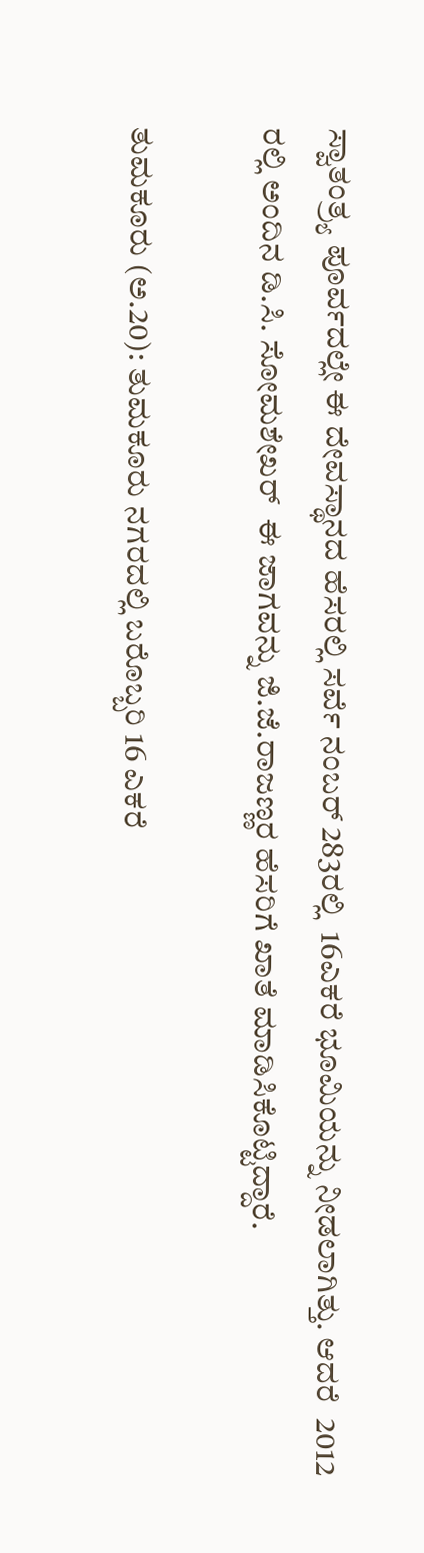ಸ್ವಾತಂತ್ರ್ಯ ಪೂರ್ವದಲ್ಲೇ ಈ ದೇವಸ್ಥಾನದ ಹೆಸರಲ್ಲಿ ಸರ್ವೆ ನಂಬರ್ 283ರಲ್ಲಿ  16ಎಕರೆ ಭೂಮಿಯನ್ನು ನೀಡಲಾಗಿತ್ತು. ಆದರೆ  2012 ರಲ್ಲಿ ಅಂದಿನ ಡಿ.ಸಿ. ಸೋಮಶೇಖರ್  ಈ ಜಾಗವನ್ನು ಜಿ.ಜೆ.ರಾಜಣ್ಣರ ಹೆಸರಿಗೆ ಖಾತೆ ಮಾಡಿಸಿಕೊಟ್ಟಿದ್ದಾರೆ.

ತುಮಕೂರು (ಅ.20): ತುಮಕೂರು ನಗರದಲ್ಲಿ ಬರೊಬ್ಬರಿ 16 ಎಕರೆ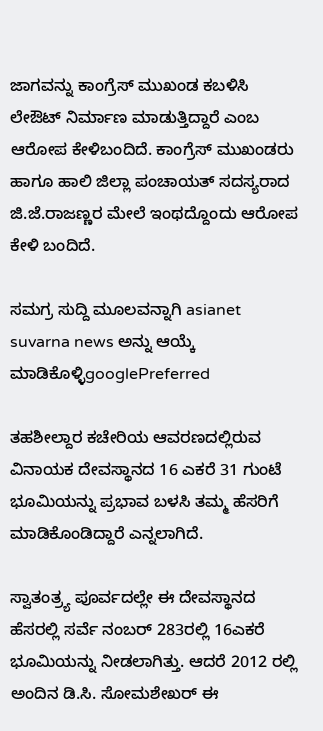ಜಾಗವನ್ನು ಕಾಂಗ್ರೆಸ್ ಮುಖಂಡ ಕಬಳಿಸಿ ಲೇಔಟ್ ನಿರ್ಮಾಣ ಮಾಡುತ್ತಿದ್ದಾರೆ ಎಂಬ ಆರೋಪ ಕೇಳಿಬಂದಿದೆ. ಕಾಂಗ್ರೆಸ್ ಮುಖಂಡರು ಹಾಗೂ ಹಾಲಿ ಜಿಲ್ಲಾ ಪಂಚಾಯತ್ ಸದಸ್ಯರಾದ ಜಿ.ಜೆ.ರಾಜಣ್ಣರ ಮೇಲೆ ಇಂಥದ್ದೊಂದು ಆರೋಪ ಕೇಳಿ ಬಂದಿದೆ.

ಸಮಗ್ರ ಸುದ್ದಿ ಮೂಲವನ್ನಾಗಿ asianet suvarna news ಅನ್ನು ಆಯ್ಕೆ ಮಾಡಿಕೊಳ್ಳಿgooglePreferred

ತಹಶೀಲ್ದಾರ ಕಚೇರಿಯ ಆವರಣದಲ್ಲಿರುವ ವಿನಾಯಕ ದೇವಸ್ಥಾನದ 16 ಎಕರೆ 31 ಗುಂಟೆ ಭೂಮಿಯನ್ನು ಪ್ರಭಾವ ಬಳಸಿ ತಮ್ಮ ಹೆಸರಿಗೆ ಮಾಡಿಕೊಂಡಿದ್ದಾರೆ ಎನ್ನಲಾಗಿದೆ.

ಸ್ವಾತಂತ್ರ್ಯ ಪೂರ್ವದಲ್ಲೇ ಈ ದೇವಸ್ಥಾನದ ಹೆಸರಲ್ಲಿ ಸರ್ವೆ ನಂಬರ್ 283ರಲ್ಲಿ 16ಎಕರೆ ಭೂಮಿಯನ್ನು ನೀಡಲಾಗಿತ್ತು. ಆದರೆ 2012 ರಲ್ಲಿ ಅಂದಿನ ಡಿ.ಸಿ. ಸೋಮಶೇಖರ್ ಈ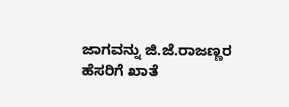ಜಾಗವನ್ನು ಜಿ.ಜೆ.ರಾಜಣ್ಣರ ಹೆಸರಿಗೆ ಖಾತೆ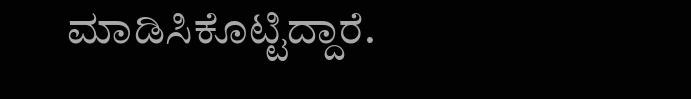ಮಾಡಿಸಿಕೊಟ್ಟಿದ್ದಾರೆ.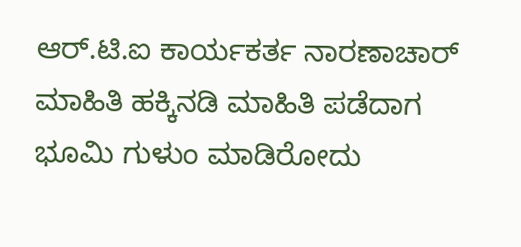ಆರ್.ಟಿ.ಐ ಕಾರ್ಯಕರ್ತ ನಾರಣಾಚಾರ್ ಮಾಹಿತಿ ಹಕ್ಕಿನಡಿ ಮಾಹಿತಿ ಪಡೆದಾಗ ಭೂಮಿ ಗುಳುಂ ಮಾಡಿರೋದು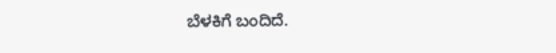ಬೆಳಕಿಗೆ ಬಂದಿದೆ.